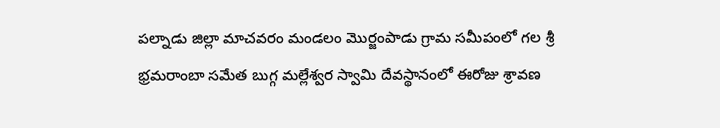పల్నాడు జిల్లా మాచవరం మండలం మొర్జంపాడు గ్రామ సమీపంలో గల శ్రీ భ్రమరాంబా సమేత బుగ్గ మల్లేశ్వర స్వామి దేవస్థానంలో ఈరోజు శ్రావణ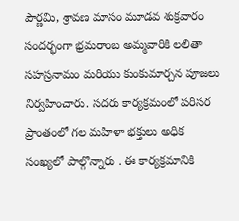పౌర్ణమి, శ్రావణ మాసం మూడవ శుక్రవారం సందర్భంగా భ్రమరాంబ అమ్మవారికి లలితా సహస్రనామం మరియు కుంకుమార్చన పూజలు నిర్వహించారు. సదరు కార్యక్రమంలో పరిసర ప్రాంతంలో గల మహిళా భక్తులు అధిక సంఖ్యలో పాల్గొన్నారు . ఈ కార్యక్రమానికి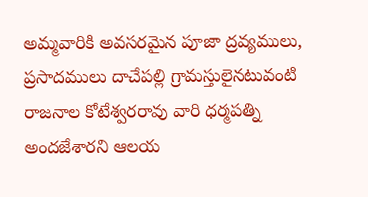అమ్మవారికి అవసరమైన పూజా ద్రవ్యములు, ప్రసాదములు దాచేపల్లి గ్రామస్తులైనటువంటి రాజనాల కోటేశ్వరరావు వారి ధర్మపత్ని అందజేశారని ఆలయ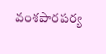వంశపారపర్య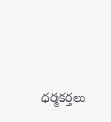ధర్మకర్తలు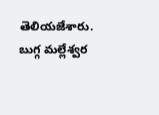తెలియజేశారు. బుగ్గ మల్లేశ్వర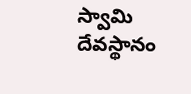స్వామి దేవస్థానం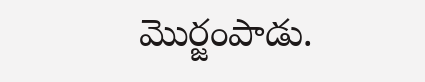మొర్జంపాడు.